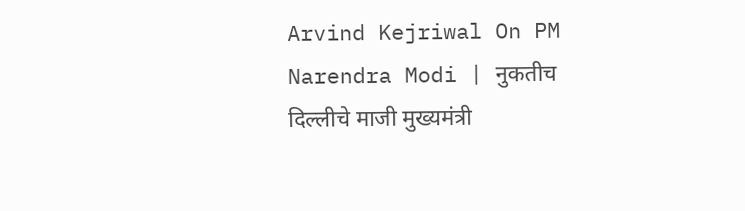Arvind Kejriwal On PM Narendra Modi | नुकतीच दिल्लीचे माजी मुख्यमंत्री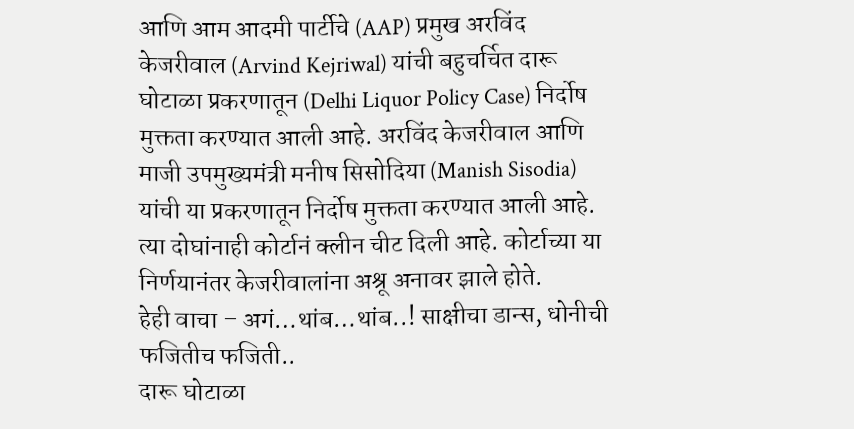आणि आम आदमी पार्टीचे (AAP) प्रमुख अरविंद केजरीवाल (Arvind Kejriwal) यांची बहुचर्चित दारू घोटाळा प्रकरणातून (Delhi Liquor Policy Case) निर्दोष मुक्तता करण्यात आली आहे. अरविंद केजरीवाल आणि माजी उपमुख्यमंत्री मनीष सिसोदिया (Manish Sisodia) यांची या प्रकरणातून निर्दोष मुक्तता करण्यात आली आहे. त्या दोघांनाही कोर्टानं क्लीन चीट दिली आहे. कोर्टाच्या या निर्णयानंतर केजरीवालांना अश्रू अनावर झाले होते.
हेही वाचा – अगं…थांब…थांब..! साक्षीचा डान्स, धोनीची फजितीच फजिती..
दारू घोटाळा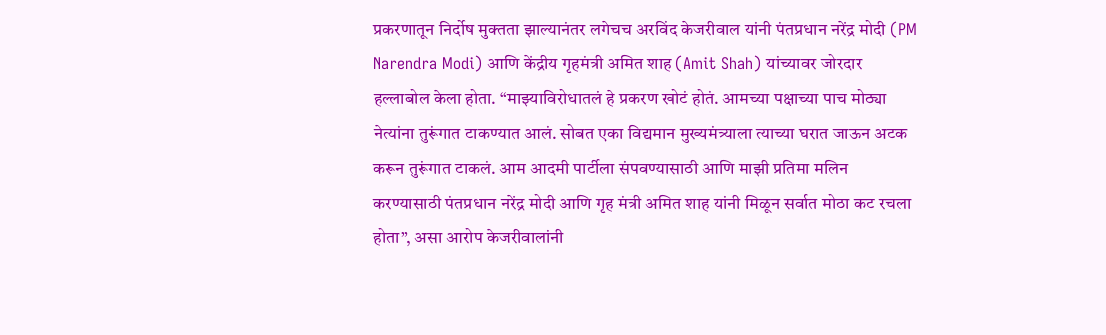प्रकरणातून निर्दोष मुक्तता झाल्यानंतर लगेचच अरविंद केजरीवाल यांनी पंतप्रधान नरेंद्र मोदी (PM Narendra Modi) आणि केंद्रीय गृहमंत्री अमित शाह (Amit Shah) यांच्यावर जोरदार हल्लाबोल केला होता. “माझ्याविरोधातलं हे प्रकरण खोटं होतं. आमच्या पक्षाच्या पाच मोठ्या नेत्यांना तुरूंगात टाकण्यात आलं. सोबत एका विद्यमान मुख्यमंत्र्याला त्याच्या घरात जाऊन अटक करून तुरूंगात टाकलं. आम आदमी पार्टीला संपवण्यासाठी आणि माझी प्रतिमा मलिन करण्यासाठी पंतप्रधान नरेंद्र मोदी आणि गृह मंत्री अमित शाह यांनी मिळून सर्वात मोठा कट रचला होता”, असा आरोप केजरीवालांनी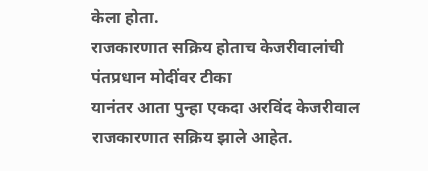केला होता.
राजकारणात सक्रिय होताच केजरीवालांची पंतप्रधान मोदींवर टीका
यानंतर आता पुन्हा एकदा अरविंद केजरीवाल राजकारणात सक्रिय झाले आहेत.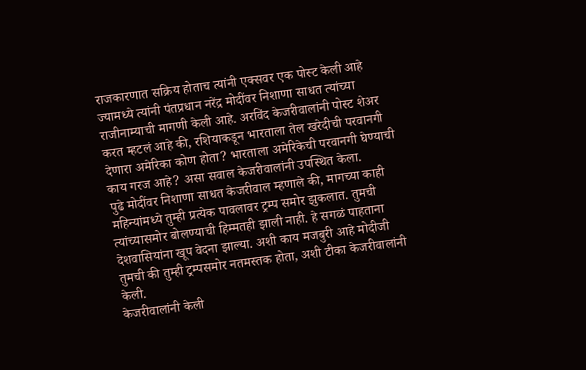राजकारणात सक्रिय होताच त्यांनी एक्सवर एक पोस्ट केली आहे ज्यामध्ये त्यांनी पंतप्रधान नरेंद्र मोदींवर निशाणा साधत त्यांच्या राजीनाम्याची मागणी केली आहे. अरविंद केजरीवालांनी पोस्ट शेअर करत म्हटलं आहे की, रशियाकडून भारताला तेल खरेदीची परवानगी देणारा अमेरिका कोण होता? भारताला अमेरिकेची परवानगी घेण्याची काय गरज आहे? असा सवाल केजरीवालांनी उपस्थित केला.
पुढे मोदींवर निशाणा साधत केजरीवाल म्हणाले की, मागच्या काही महिन्यांमध्ये तुम्ही प्रत्येक पावलावर ट्रम्प समोर झुकलात. तुमची त्यांच्यासमोर बोलण्याची हिम्मतही झाली नाही. हे सगळं पाहताना देशवासियांना खूप वेदना झाल्या. अशी काय मजबुरी आहे मोदीजी तुमची की तुम्ही ट्रम्पसमोर नतमस्तक होता, अशी टीका केजरीवालांनी केली.
केजरीवालांनी केली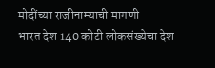मोदींच्या राजीनाम्याची मागणी
भारत देश 140 कोटी लोकसंख्येचा देश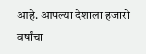आहे. आपल्या देशाला हजारो वर्षांचा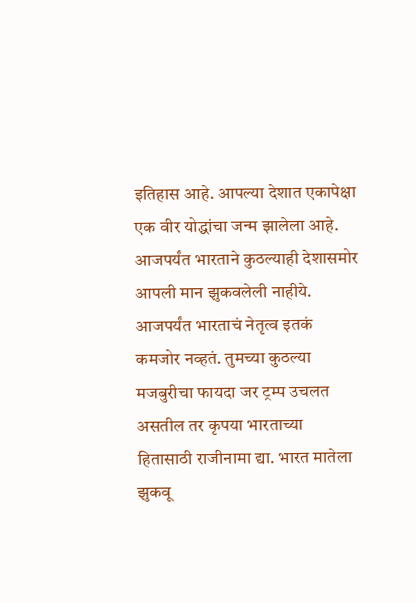इतिहास आहे. आपल्या देशात एकापेक्षा एक वीर योद्धांचा जन्म झालेला आहे. आजपर्यंत भारताने कुठल्याही देशासमोर आपली मान झुकवलेली नाहीये. आजपर्यंत भारताचं नेतृत्व इतकं कमजोर नव्हतं. तुमच्या कुठल्या मजबुरीचा फायदा जर ट्रम्प उचलत असतील तर कृपया भारताच्या हितासाठी राजीनामा द्या. भारत मातेला झुकवू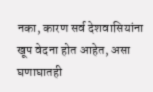नका, कारण सर्व देशवासियांना खूप वेदना होत आहेत, असा घणाघातही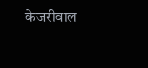केजरीवाल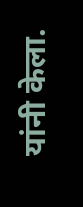यांनी केला.